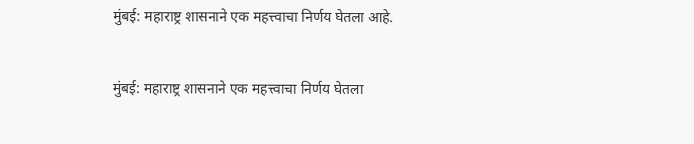मुंबई: महाराष्ट्र शासनाने एक महत्त्वाचा निर्णय घेतला आहे.


मुंबई: महाराष्ट्र शासनाने एक महत्त्वाचा निर्णय घेतला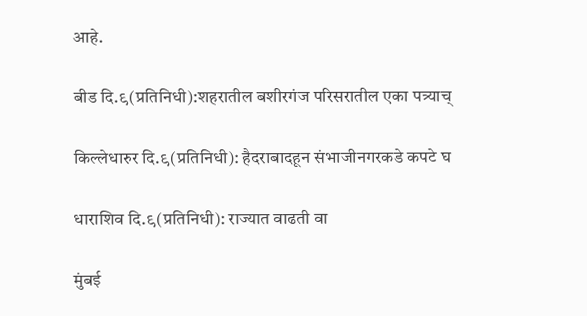आहे.

बीड दि.९(प्रतिनिधी):शहरातील बशीरगंज परिसरातील एका पत्र्याच्

किल्लेधारुर दि.९(प्रतिनिधी): हैदराबादहून संभाजीनगरकडे कपटे घ

धाराशिव दि.९(प्रतिनिधी): राज्यात वाढती वा

मुंबई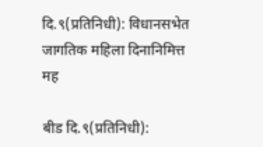दि.९(प्रतिनिधी): विधानसभेत जागतिक महिला दिनानिमित्त मह

बीड दि.९(प्रतिनिधी):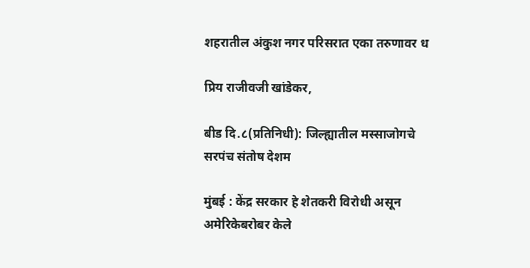शहरातील अंकुश नगर परिसरात एका तरुणावर ध

प्रिय राजीवजी खांडेकर,

बीड दि.८(प्रतिनिधी): जिल्ह्यातील मस्साजोगचे सरपंच संतोष देशम

मुंबई : केंद्र सरकार हे शेतकरी विरोधी असून अमेरिकेबरोबर केले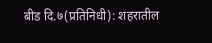बीड दि.७(प्रतिनिधी): शहरातील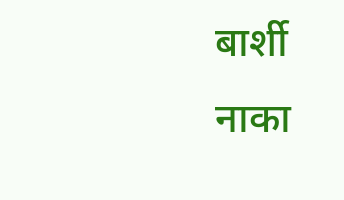बार्शी नाका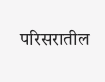परिसरातील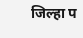जिल्हा प